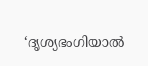‘ദൃശ്യഭംഗിയാൽ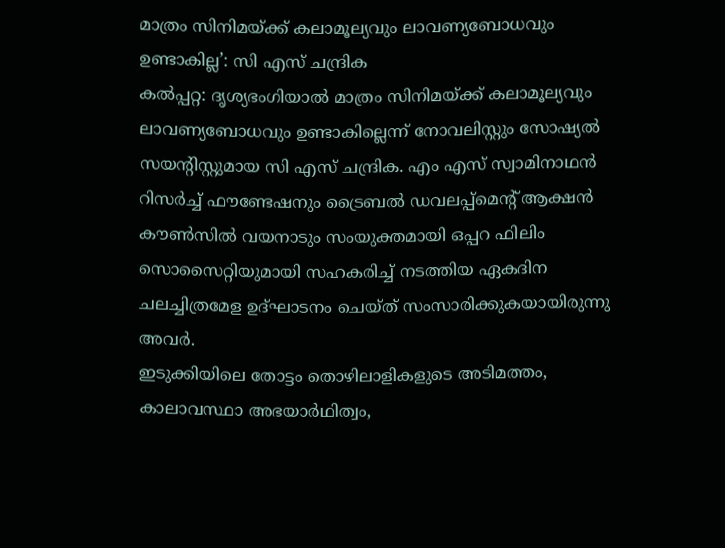മാത്രം സിനിമയ്ക്ക് കലാമൂല്യവും ലാവണ്യബോധവും ഉണ്ടാകില്ല’: സി എസ് ചന്ദ്രിക
കൽപ്പറ്റ: ദൃശ്യഭംഗിയാൽ മാത്രം സിനിമയ്ക്ക് കലാമൂല്യവും ലാവണ്യബോധവും ഉണ്ടാകില്ലെന്ന് നോവലിസ്റ്റും സോഷ്യൽ സയന്റിസ്റ്റുമായ സി എസ് ചന്ദ്രിക. എം എസ് സ്വാമിനാഥൻ റിസർച്ച് ഫൗണ്ടേഷനും ട്രൈബൽ ഡവലപ്പ്മെന്റ് ആക്ഷൻ കൗൺസിൽ വയനാടും സംയുക്തമായി ഒപ്പറ ഫിലിം സൊസൈറ്റിയുമായി സഹകരിച്ച് നടത്തിയ ഏകദിന ചലച്ചിത്രമേള ഉദ്ഘാടനം ചെയ്ത് സംസാരിക്കുകയായിരുന്നു അവർ.
ഇടുക്കിയിലെ തോട്ടം തൊഴിലാളികളുടെ അടിമത്തം, കാലാവസ്ഥാ അഭയാർഥിത്വം,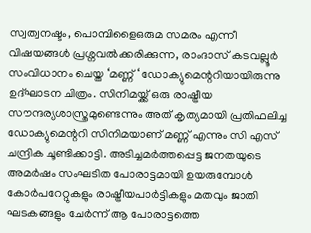സ്വത്വനഷ്ടം, പൊമ്പിളൈഒരുമ സമരം എന്നീ വിഷയങ്ങൾ പ്രശ്നവൽക്കരിക്കുന്ന, രാംദാസ് കടവല്ലൂർ സംവിധാനം ചെയ്ത ‘മണ്ണ് ‘ ഡോക്യുമെന്ററിയായിരുന്നു ഉദ്ഘാടന ചിത്രം. സിനിമയ്ക്ക് ഒരു രാഷ്ട്രീയ സൗന്ദര്യശാസ്ത്രമുണ്ടെന്നും അത് കൃത്യമായി പ്രതിഫലിച്ച ഡോക്യുമെന്ററി സിനിമയാണ് മണ്ണ് എന്നും സി എസ് ചന്ദ്രിക ചൂണ്ടിക്കാട്ടി. അടിച്ചമർത്തപ്പെട്ട ജനതയുടെ അമർഷം സംഘടിത പോരാട്ടമായി ഉയരുമ്പോൾ കോർപറേറ്റുകളും രാഷ്ട്രീയപാർട്ടികളും മതവും ജാതി ഘടകങ്ങളും ചേർന്ന് ആ പോരാട്ടത്തെ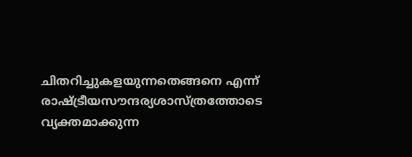ചിതറിച്ചുകളയുന്നതെങ്ങനെ എന്ന് രാഷ്ട്രീയസൗന്ദര്യശാസ്ത്രത്തോടെ വ്യക്തമാക്കുന്ന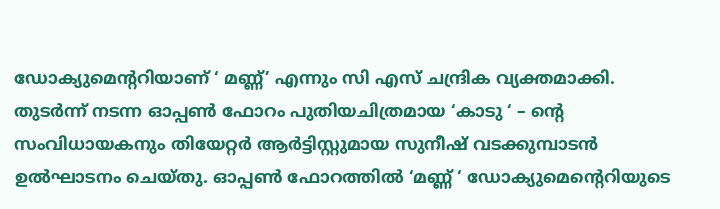ഡോക്യുമെന്ററിയാണ് ‘ മണ്ണ്’ എന്നും സി എസ് ചന്ദ്രിക വ്യക്തമാക്കി.
തുടർന്ന് നടന്ന ഓപ്പൺ ഫോറം പുതിയചിത്രമായ ‘കാടു ‘ – ന്റെ സംവിധായകനും തിയേറ്റർ ആർട്ടിസ്റ്റുമായ സുനീഷ് വടക്കുമ്പാടൻ ഉൽഘാടനം ചെയ്തു. ഓപ്പൺ ഫോറത്തിൽ ‘മണ്ണ് ‘ ഡോക്യുമെന്റെറിയുടെ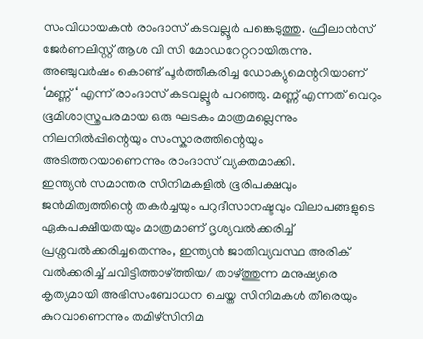സംവിധായകൻ രാംദാസ് കടവല്ലൂർ പങ്കെടുത്തു. ഫ്രീലാൻസ് ജേർണലിസ്റ്റ് ആശ വി സി മോഡറേറ്ററായിരുന്നു. അഞ്ചുവർഷം കൊണ്ട് പൂർത്തീകരിച്ച ഡോക്യുമെന്ററിയാണ് ‘മണ്ണ് ‘ എന്ന് രാംദാസ് കടവല്ലൂർ പറഞ്ഞു. മണ്ണ് എന്നത് വെറും ഭൂമിശാസ്ത്രപരമായ ഒരു ഘടകം മാത്രമല്ലെന്നും നിലനിൽപ്പിന്റെയും സംസ്കാരത്തിന്റെയും അടിത്തറയാണെന്നും രാംദാസ് വ്യക്തമാക്കി.
ഇന്ത്യൻ സമാന്തര സിനിമകളിൽ ഭൂരിപക്ഷവും ജൻമിത്വത്തിന്റെ തകർച്ചയും പറുദീസാനഷ്ടവും വിലാപങ്ങളുടെ ഏകപക്ഷീയതയും മാത്രമാണ് ദൃശ്യവൽക്കരിച്ച് പ്രശ്നവൽക്കരിച്ചതെന്നും, ഇന്ത്യൻ ജാതിവ്യവസ്ഥ അരിക് വൽക്കരിച്ച് ചവിട്ടിത്താഴ്ത്തിയ/ താഴ്ത്തുന്ന മനുഷ്യരെ കൃത്യമായി അഭിസംബോധന ചെയ്ത സിനിമകൾ തീരെയും കുറവാണെന്നും തമിഴ്സിനിമ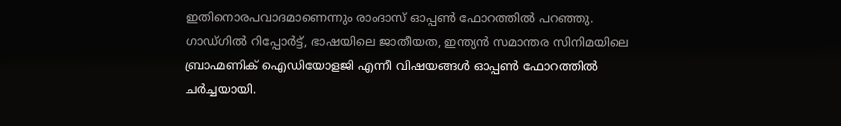ഇതിനൊരപവാദമാണെന്നും രാംദാസ് ഓപ്പൺ ഫോറത്തിൽ പറഞ്ഞു. ഗാഡ്ഗിൽ റിപ്പോർട്ട്, ഭാഷയിലെ ജാതീയത, ഇന്ത്യൻ സമാന്തര സിനിമയിലെ ബ്രാഹ്മണിക് ഐഡിയോളജി എന്നീ വിഷയങ്ങൾ ഓപ്പൺ ഫോറത്തിൽ ചർച്ചയായി.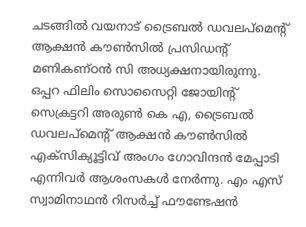ചടങ്ങിൽ വയനാട് ട്രൈബൽ ഡവലപ്മെന്റ് ആക്ഷൻ കൗൺസിൽ പ്രസിഡന്റ് മണികണ്ഠൻ സി അധ്യക്ഷനായിരുന്നു. ഒപ്പറ ഫിലിം സൊസൈറ്റി ജോയിന്റ് സെക്രട്ടറി അരുൺ കെ എ, ട്രൈബൽ ഡവലപ്മെന്റ് ആക്ഷൻ കൗൺസിൽ എക്സിക്യൂട്ടിവ് അംഗം ഗോവിന്ദൻ മേപ്പാടി എന്നിവർ ആശംസകൾ നേർന്നു. എം എസ് സ്വാമിനാഥൻ റിസർച്ച് ഫൗണ്ടേഷൻ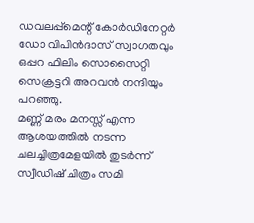ഡവലപ്പ്മെന്റ് കോർഡിനേറ്റർ ഡോ വിപിൻദാസ് സ്വാഗതവും ഒപ്പറ ഫിലിം സൊസൈറ്റി സെക്രട്ടറി അറവൻ നന്ദിയും പറഞ്ഞു.
മണ്ണ് മരം മനസ്സ് എന്ന ആശയത്തിൽ നടന്ന ചലച്ചിത്രമേളയിൽ തുടർന്ന് സ്വീഡിഷ് ചിത്രം സമി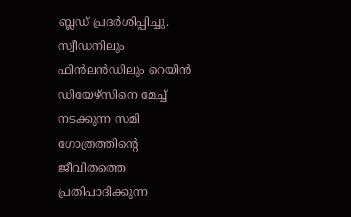ബ്ലഡ് പ്രദർശിപ്പിച്ചു. സ്വീഡനിലും ഫിൻലൻഡിലും റെയിൻ ഡിയേഴ്സിനെ മേച്ച് നടക്കുന്ന സമി ഗോത്രത്തിന്റെ ജീവിതത്തെ പ്രതിപാദിക്കുന്ന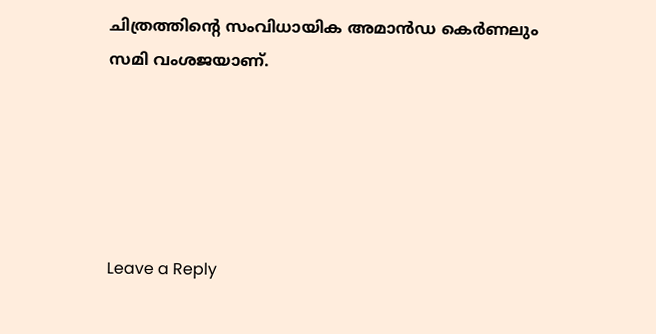ചിത്രത്തിന്റെ സംവിധായിക അമാൻഡ കെർണലും സമി വംശജയാണ്.





Leave a Reply